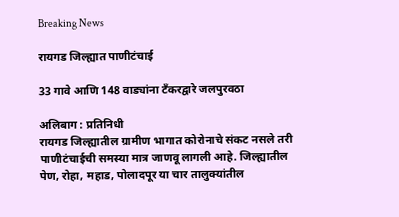Breaking News

रायगड जिल्ह्यात पाणीटंचाई

33 गावे आणि 148 वाड्यांना टँकरद्वारे जलपुरवठा

अलिबाग : प्रतिनिधी
रायगड जिल्ह्यातील ग्रामीण भागात कोरोनाचे संकट नसले तरी पाणीटंचाईची समस्या मात्र जाणवू लागली आहे. जिल्ह्यातील पेण, रोहा, महाड, पोलादपूर या चार तालुक्यांतील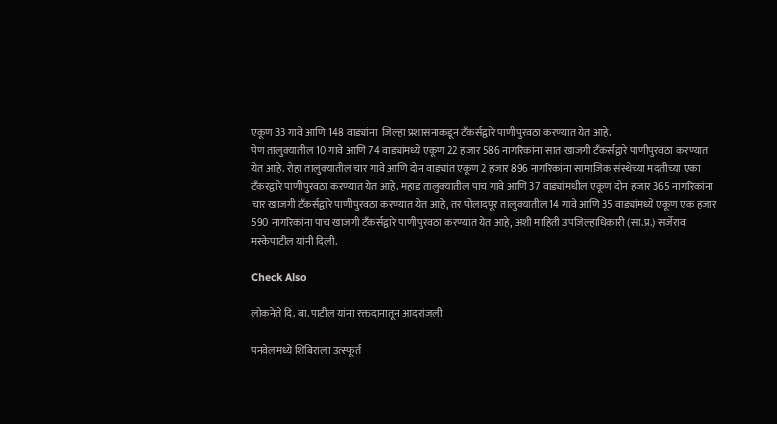एकूण 33 गावे आणि 148 वाड्यांना  जिल्हा प्रशासनाकडून टँकर्सद्वारे पाणीपुरवठा करण्यात येत आहे.
पेण तालुक्यातील 10 गावे आणि 74 वाड्यांमध्ये एकूण 22 हजार 586 नागरिकांना सात खाजगी टँकर्सद्वारे पाणीपुरवठा करण्यात येत आहे. रोहा तालुक्यातील चार गावे आणि दोन वाड्यांत एकूण 2 हजार 896 नागरिकांना सामाजिक संस्थेच्या मदतीच्या एका टँकरद्वारे पाणीपुरवठा करण्यात येत आहे. महाड तालुक्यातील पाच गावे आणि 37 वाड्यांमधील एकूण दोन हजार 365 नागरिकांना चार खाजगी टँकर्सद्वारे पाणीपुरवठा करण्यात येत आहे, तर पोलादपूर तालुक्यातील 14 गावे आणि 35 वाड्यांमध्ये एकूण एक हजार 590 नागरिकांना पाच खाजगी टँकर्सद्वारे पाणीपुरवठा करण्यात येत आहे, अशी माहिती उपजिल्हाधिकारी (सा.प्र.) सर्जेराव मस्केपाटील यांनी दिली.

Check Also

लोकनेते दि. बा. पाटील यांना रक्तदानातून आदरांजली

पनवेलमध्ये शिबिराला उत्स्फूर्त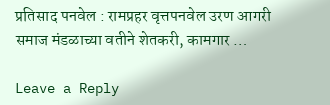प्रतिसाद पनवेल : रामप्रहर वृत्तपनवेल उरण आगरी समाज मंडळाच्या वतीने शेतकरी, कामगार …

Leave a Reply